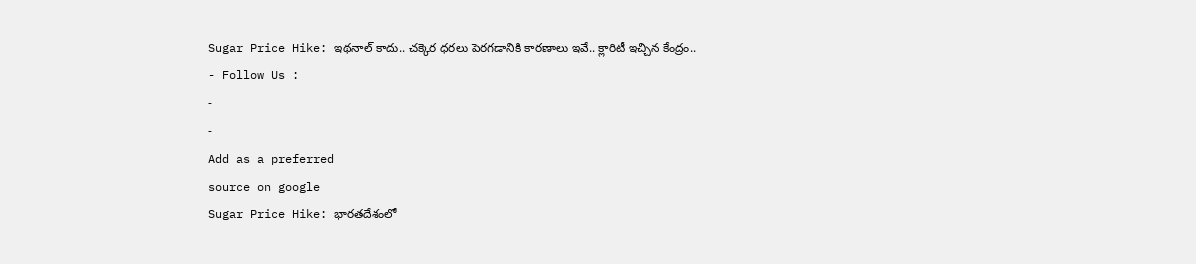Sugar Price Hike: ఇథనాల్ కాదు.. చక్కెర ధరలు పెరగడానికి కారణాలు ఇవే.. క్లారిటీ ఇచ్చిన కేంద్రం..
- Follow Us :
-
-
Add as a preferred
source on google
Sugar Price Hike: భారతదేశంలో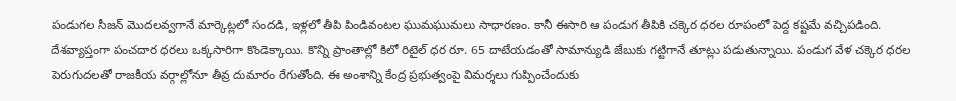పండుగల సీజన్ మొదలవ్వగానే మార్కెట్లలో సందడి, ఇళ్లలో తీపి పిండివంటల ఘుమఘుమలు సాధారణం. కానీ ఈసారి ఆ పండుగ తీపికి చక్కెర ధరల రూపంలో పెద్ద కష్టమే వచ్చిపడింది. దేశవ్యాప్తంగా పంచదార ధరలు ఒక్కసారిగా కొండెక్కాయి. కొన్ని ప్రాంతాల్లో కిలో రిటైల్ ధర రూ. 65 దాటేయడంతో సామాన్యుడి జేబుకు గట్టిగానే తూట్లు పడుతున్నాయి. పండుగ వేళ చక్కెర ధరల పెరుగుదలతో రాజకీయ వర్గాల్లోనూ తీవ్ర దుమారం రేగుతోంది. ఈ అంశాన్ని కేంద్ర ప్రభుత్వంపై విమర్శలు గుప్పించేందుకు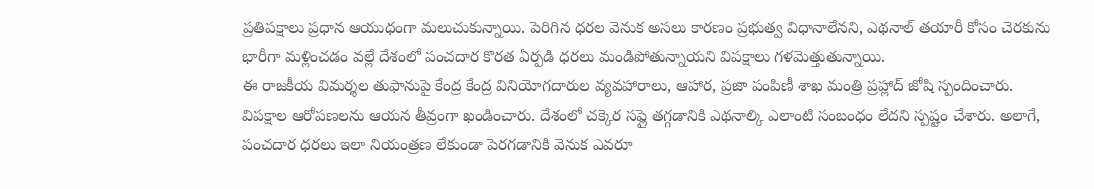ప్రతిపక్షాలు ప్రధాన ఆయుధంగా మలుచుకున్నాయి. పెరిగిన ధరల వెనుక అసలు కారణం ప్రభుత్వ విధానాలేనని, ఎథనాల్ తయారీ కోసం చెరకును భారీగా మళ్లించడం వల్లే దేశంలో పంచదార కొరత ఏర్పడి ధరలు మండిపోతున్నాయని విపక్షాలు గళమెత్తుతున్నాయి.
ఈ రాజకీయ విమర్శల తుఫానుపై కేంద్ర కేంద్ర వినియోగదారుల వ్యవహారాలు, ఆహార, ప్రజా పంపిణీ శాఖ మంత్రి ప్రహ్లాద్ జోషి స్పందించారు. విపక్షాల ఆరోపణలను ఆయన తీవ్రంగా ఖండించారు. దేశంలో చక్కెర సప్లై తగ్గడానికి ఎథనాల్కి ఎలాంటి సంబంధం లేదని స్పష్టం చేశారు. అలాగే, పంచదార ధరలు ఇలా నియంత్రణ లేకుండా పెరగడానికి వెనుక ఎవరూ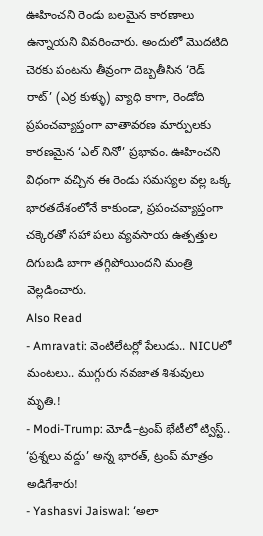ఊహించని రెండు బలమైన కారణాలు ఉన్నాయని వివరించారు. అందులో మొదటిది చెరకు పంటను తీవ్రంగా దెబ్బతీసిన ‘రెడ్ రాట్’ (ఎర్ర కుళ్ళు) వ్యాధి కాగా, రెండోది ప్రపంచవ్యాప్తంగా వాతావరణ మార్పులకు కారణమైన ‘ఎల్ నినో’ ప్రభావం. ఊహించని విధంగా వచ్చిన ఈ రెండు సమస్యల వల్ల ఒక్క భారతదేశంలోనే కాకుండా, ప్రపంచవ్యాప్తంగా చక్కెరతో సహా పలు వ్యవసాయ ఉత్పత్తుల దిగుబడి బాగా తగ్గిపోయిందని మంత్రి వెల్లడించారు.
Also Read
- Amravati: వెంటిలేటర్లో పేలుడు.. NICUలో మంటలు.. ముగ్గురు నవజాత శిశువులు మృతి.!
- Modi-Trump: మోడీ–ట్రంప్ భేటీలో ట్విస్ట్.. ‘ప్రశ్నలు వద్దు’ అన్న భారత్, ట్రంప్ మాత్రం అడిగేశారు!
- Yashasvi Jaiswal: ‘అలా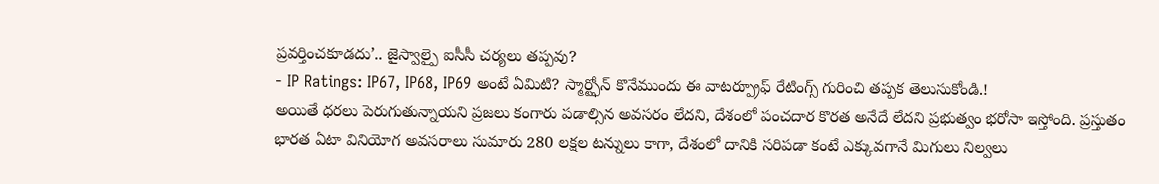ప్రవర్తించకూడదు’.. జైస్వాల్పై ఐసీసీ చర్యలు తప్పవు?
- IP Ratings: IP67, IP68, IP69 అంటే ఏమిటి? స్మార్ట్ఫోన్ కొనేముందు ఈ వాటర్ప్రూఫ్ రేటింగ్స్ గురించి తప్పక తెలుసుకోండి.!
అయితే ధరలు పెరుగుతున్నాయని ప్రజలు కంగారు పడాల్సిన అవసరం లేదని, దేశంలో పంచదార కొరత అనేదే లేదని ప్రభుత్వం భరోసా ఇస్తోంది. ప్రస్తుతం భారత ఏటా వినియోగ అవసరాలు సుమారు 280 లక్షల టన్నులు కాగా, దేశంలో దానికి సరిపడా కంటే ఎక్కువగానే మిగులు నిల్వలు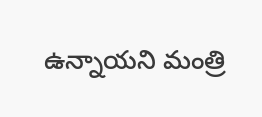ఉన్నాయని మంత్రి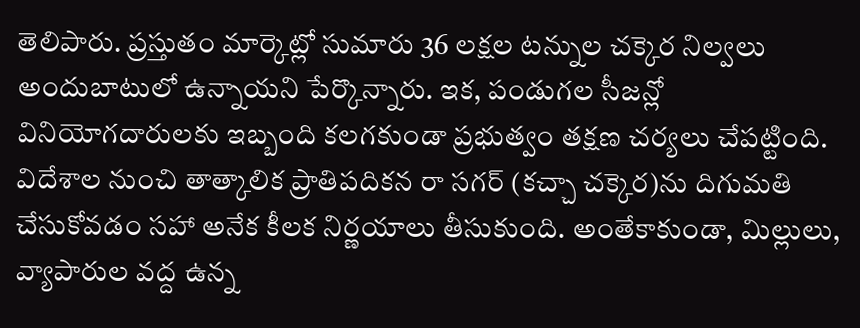తెలిపారు. ప్రస్తుతం మార్కెట్లో సుమారు 36 లక్షల టన్నుల చక్కెర నిల్వలు అందుబాటులో ఉన్నాయని పేర్కొన్నారు. ఇక, పండుగల సీజన్లో వినియోగదారులకు ఇబ్బంది కలగకుండా ప్రభుత్వం తక్షణ చర్యలు చేపట్టింది. విదేశాల నుంచి తాత్కాలిక ప్రాతిపదికన రా సగర్ (కచ్చా చక్కెర)ను దిగుమతి చేసుకోవడం సహా అనేక కీలక నిర్ణయాలు తీసుకుంది. అంతేకాకుండా, మిల్లులు, వ్యాపారుల వద్ద ఉన్న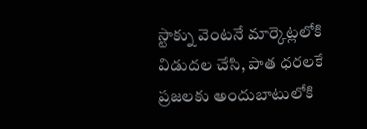స్టాక్ను వెంటనే మార్కెట్లలోకి విడుదల చేసి, పాత ధరలకే ప్రజలకు అందుబాటులోకి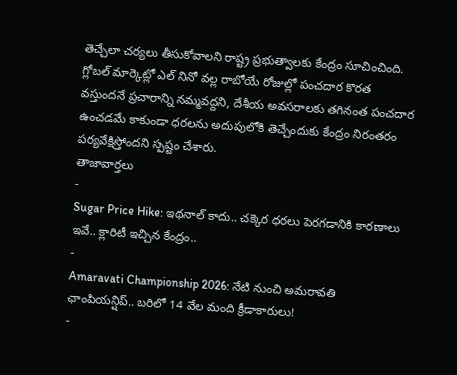తెచ్చేలా చర్యలు తీసుకోవాలని రాష్ట్ర ప్రభుత్వాలకు కేంద్రం సూచించింది. గ్లోబల్ మార్కెట్లో ఎల్ నినో వల్ల రాబోయే రోజుల్లో పంచదార కొరత వస్తుందనే ప్రచారాన్ని నమ్మవద్దని, దేశీయ అవసరాలకు తగినంత పంచదార ఉంచడమే కాకుండా ధరలను అదుపులోకి తెచ్చేందుకు కేంద్రం నిరంతరం పర్యవేక్షిస్తోందని స్పష్టం చేశారు.
తాజావార్తలు
-
Sugar Price Hike: ఇథనాల్ కాదు.. చక్కెర ధరలు పెరగడానికి కారణాలు ఇవే.. క్లారిటీ ఇచ్చిన కేంద్రం..
-
Amaravati Championship 2026: నేటి నుంచి అమరావతి ఛాంపియన్షిప్.. బరిలో 14 వేల మంది క్రీడాకారులు!
-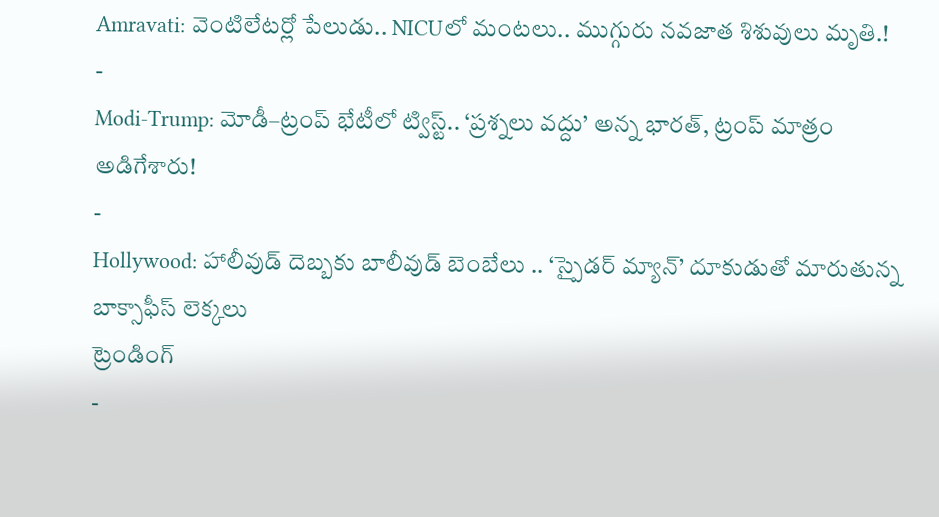Amravati: వెంటిలేటర్లో పేలుడు.. NICUలో మంటలు.. ముగ్గురు నవజాత శిశువులు మృతి.!
-
Modi-Trump: మోడీ–ట్రంప్ భేటీలో ట్విస్ట్.. ‘ప్రశ్నలు వద్దు’ అన్న భారత్, ట్రంప్ మాత్రం అడిగేశారు!
-
Hollywood: హాలీవుడ్ దెబ్బకు బాలీవుడ్ బెంబేలు .. ‘స్పైడర్ మ్యాన్’ దూకుడుతో మారుతున్న బాక్సాఫీస్ లెక్కలు
ట్రెండింగ్
-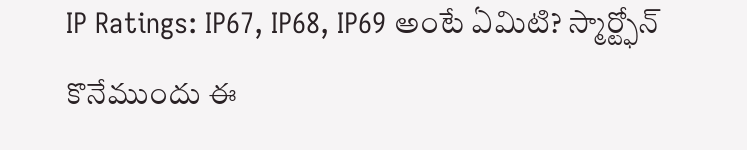IP Ratings: IP67, IP68, IP69 అంటే ఏమిటి? స్మార్ట్ఫోన్ కొనేముందు ఈ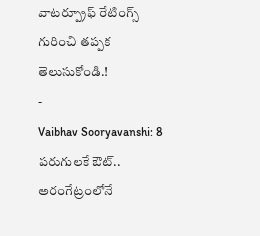వాటర్ప్రూఫ్ రేటింగ్స్ గురించి తప్పక తెలుసుకోండి.!
-
Vaibhav Sooryavanshi: 8 పరుగులకే ఔట్.. అరంగేట్రంలోనే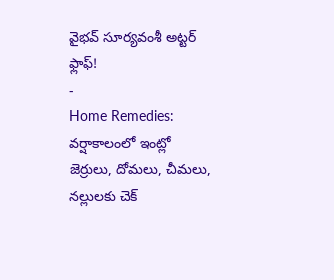వైభవ్ సూర్యవంశీ అట్టర్ ఫ్లాఫ్!
-
Home Remedies: వర్షాకాలంలో ఇంట్లో జెర్రులు, దోమలు, చీమలు, నల్లులకు చెక్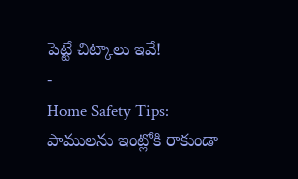పెట్టే చిట్కాలు ఇవే!
-
Home Safety Tips: పాములను ఇంట్లోకి రాకుండా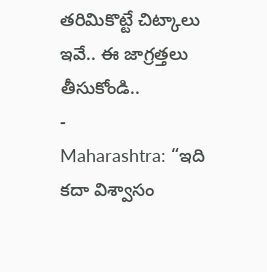తరిమికొట్టే చిట్కాలు ఇవే.. ఈ జాగ్రత్తలు తీసుకోండి..
-
Maharashtra: “ఇది కదా విశ్వాసం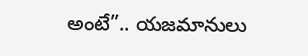అంటే”.. యజమానులు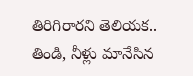తిరిగిరారని తెలియక.. తిండి, నీళ్లు మానేసిన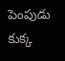పెంపుడు కుక్క